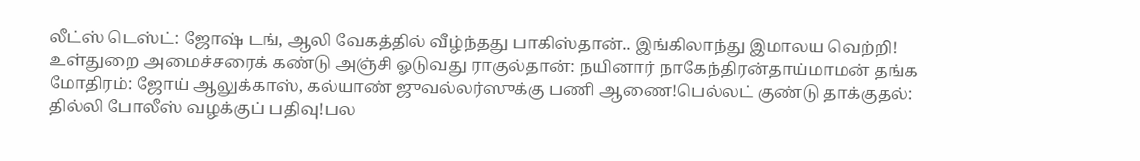லீட்ஸ் டெஸ்ட்: ஜோஷ் டங், ஆலி வேகத்தில் வீழ்ந்தது பாகிஸ்தான்.. இங்கிலாந்து இமாலய வெற்றி! உள்துறை அமைச்சரைக் கண்டு அஞ்சி ஓடுவது ராகுல்தான்: நயினார் நாகேந்திரன்தாய்மாமன் தங்க மோதிரம்: ஜோய் ஆலுக்காஸ், கல்யாண் ஜுவல்லர்ஸுக்கு பணி ஆணை!பெல்லட் குண்டு தாக்குதல்: தில்லி போலீஸ் வழக்குப் பதிவு!பல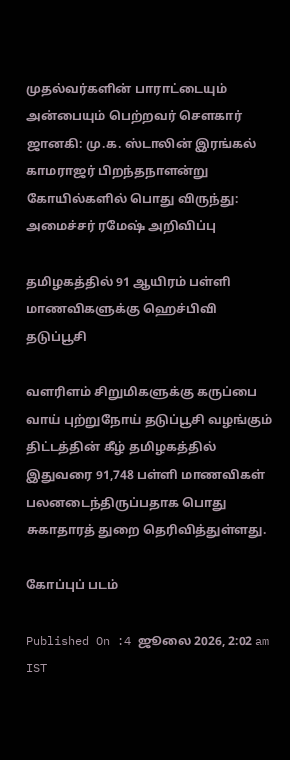முதல்வர்களின் பாராட்டையும் அன்பையும் பெற்றவர் சௌகார் ஜானகி: மு.க. ஸ்டாலின் இரங்கல் காமராஜர் பிறந்தநாளன்று கோயில்களில் பொது விருந்து: அமைச்சர் ரமேஷ் அறிவிப்பு

தமிழகத்தில் 91 ஆயிரம் பள்ளி மாணவிகளுக்கு ஹெச்பிவி தடுப்பூசி

வளரிளம் சிறுமிகளுக்கு கருப்பை வாய் புற்றுநோய் தடுப்பூசி வழங்கும் திட்டத்தின் கீழ் தமிழகத்தில் இதுவரை 91,748 பள்ளி மாணவிகள் பலனடைந்திருப்பதாக பொது சுகாதாரத் துறை தெரிவித்துள்ளது.

கோப்புப் படம்

Published On :4 ஜூலை 2026, 2:02 am IST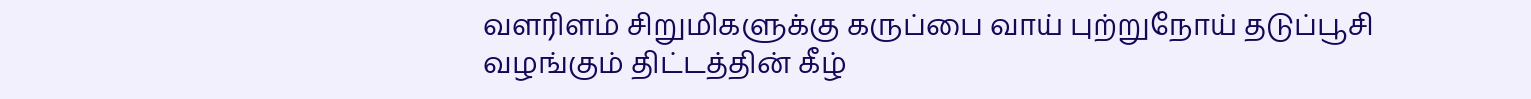வளரிளம் சிறுமிகளுக்கு கருப்பை வாய் புற்றுநோய் தடுப்பூசி வழங்கும் திட்டத்தின் கீழ்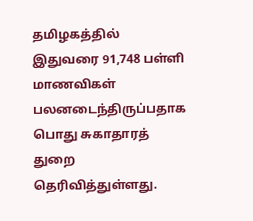தமிழகத்தில் இதுவரை 91,748 பள்ளி மாணவிகள் பலனடைந்திருப்பதாக பொது சுகாதாரத் துறை தெரிவித்துள்ளது.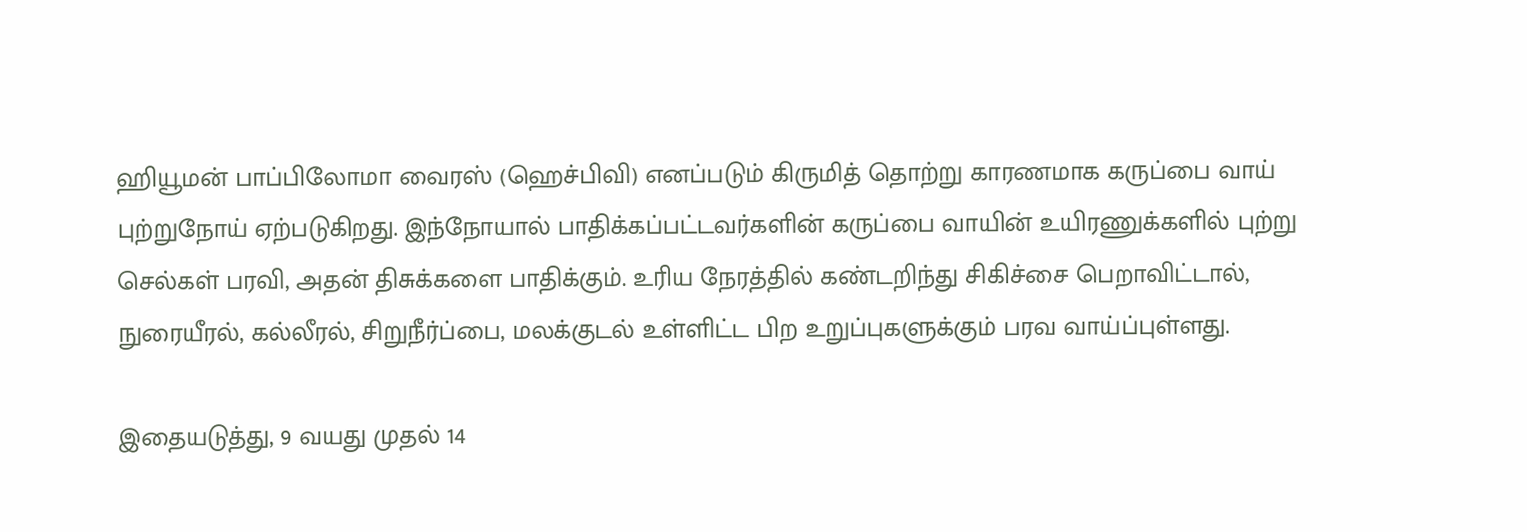ஹியூமன் பாப்பிலோமா வைரஸ் (ஹெச்பிவி) எனப்படும் கிருமித் தொற்று காரணமாக கருப்பை வாய் புற்றுநோய் ஏற்படுகிறது. இந்நோயால் பாதிக்கப்பட்டவர்களின் கருப்பை வாயின் உயிரணுக்களில் புற்று செல்கள் பரவி, அதன் திசுக்களை பாதிக்கும். உரிய நேரத்தில் கண்டறிந்து சிகிச்சை பெறாவிட்டால், நுரையீரல், கல்லீரல், சிறுநீர்ப்பை, மலக்குடல் உள்ளிட்ட பிற உறுப்புகளுக்கும் பரவ வாய்ப்புள்ளது.

இதையடுத்து, 9 வயது முதல் 14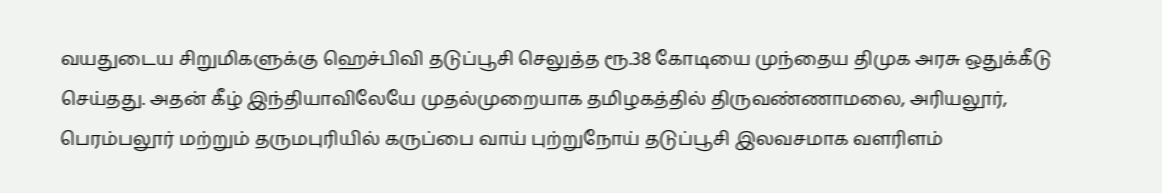வயதுடைய சிறுமிகளுக்கு ஹெச்பிவி தடுப்பூசி செலுத்த ரூ.38 கோடியை முந்தைய திமுக அரசு ஒதுக்கீடு செய்தது. அதன் கீழ் இந்தியாவிலேயே முதல்முறையாக தமிழகத்தில் திருவண்ணாமலை, அரியலூர், பெரம்பலூர் மற்றும் தருமபுரியில் கருப்பை வாய் புற்றுநோய் தடுப்பூசி இலவசமாக வளரிளம்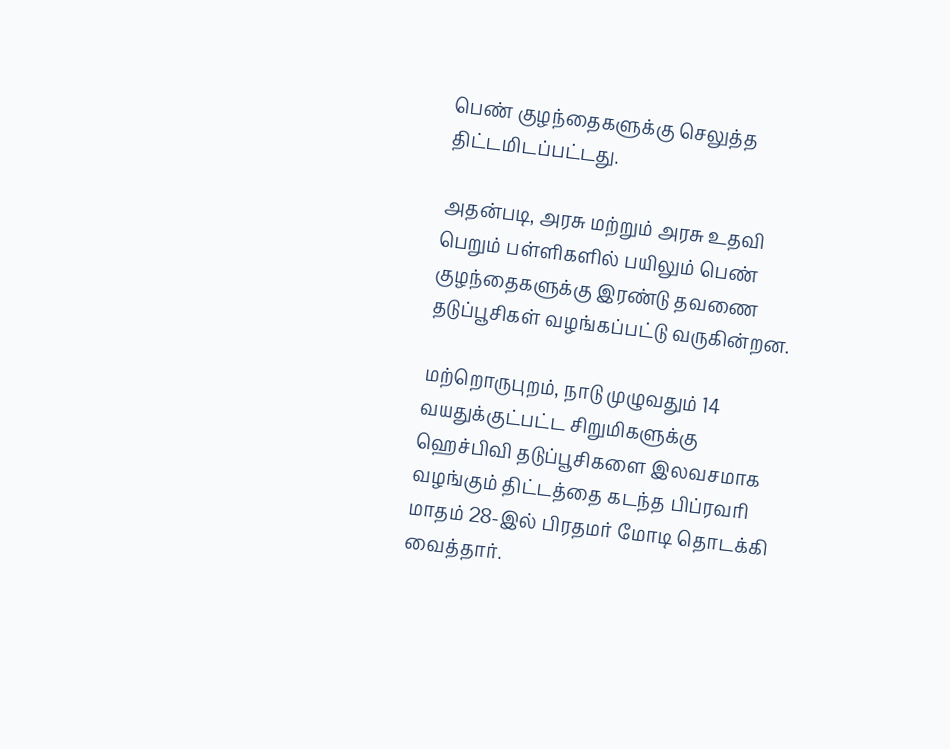பெண் குழந்தைகளுக்கு செலுத்த திட்டமிடப்பட்டது.

அதன்படி, அரசு மற்றும் அரசு உதவி பெறும் பள்ளிகளில் பயிலும் பெண் குழந்தைகளுக்கு இரண்டு தவணை தடுப்பூசிகள் வழங்கப்பட்டு வருகின்றன.

மற்றொருபுறம், நாடு முழுவதும் 14 வயதுக்குட்பட்ட சிறுமிகளுக்கு ஹெச்பிவி தடுப்பூசிகளை இலவசமாக வழங்கும் திட்டத்தை கடந்த பிப்ரவரி மாதம் 28-இல் பிரதமர் மோடி தொடக்கி வைத்தார்.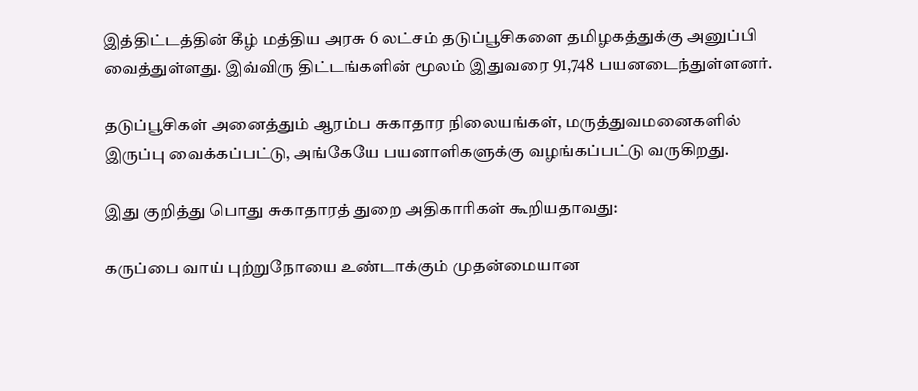இத்திட்டத்தின் கீழ் மத்திய அரசு 6 லட்சம் தடுப்பூசிகளை தமிழகத்துக்கு அனுப்பி வைத்துள்ளது. இவ்விரு திட்டங்களின் மூலம் இதுவரை 91,748 பயனடைந்துள்ளனர்.

தடுப்பூசிகள் அனைத்தும் ஆரம்ப சுகாதார நிலையங்கள், மருத்துவமனைகளில் இருப்பு வைக்கப்பட்டு, அங்கேயே பயனாளிகளுக்கு வழங்கப்பட்டு வருகிறது.

இது குறித்து பொது சுகாதாரத் துறை அதிகாரிகள் கூறியதாவது:

கருப்பை வாய் புற்றுநோயை உண்டாக்கும் முதன்மையான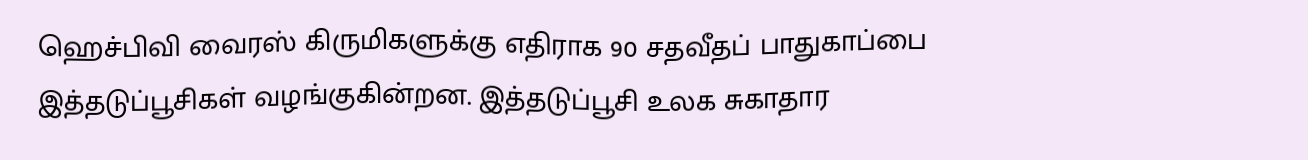ஹெச்பிவி வைரஸ் கிருமிகளுக்கு எதிராக 90 சதவீதப் பாதுகாப்பை இத்தடுப்பூசிகள் வழங்குகின்றன. இத்தடுப்பூசி உலக சுகாதார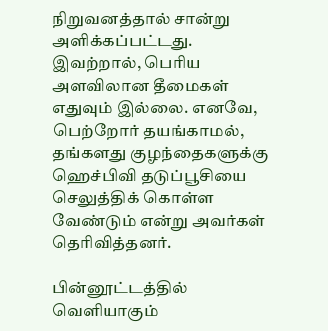நிறுவனத்தால் சான்று அளிக்கப்பட்டது. இவற்றால், பெரிய அளவிலான தீமைகள் எதுவும் இல்லை. எனவே, பெற்றோர் தயங்காமல், தங்களது குழந்தைகளுக்கு ஹெச்பிவி தடுப்பூசியை செலுத்திக் கொள்ள வேண்டும் என்று அவர்கள் தெரிவித்தனர்.

பின்னூட்டத்தில் வெளியாகும்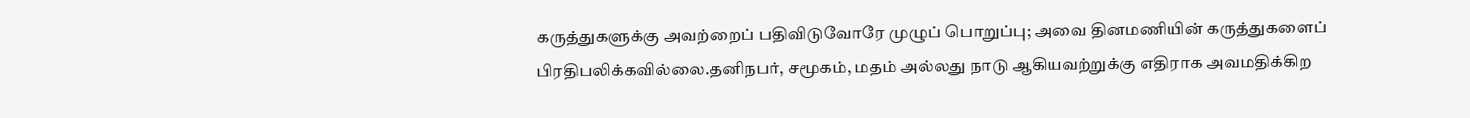கருத்துகளுக்கு அவற்றைப் பதிவிடுவோரே முழுப் பொறுப்பு; அவை தினமணியின் கருத்துகளைப் பிரதிபலிக்கவில்லை.தனிநபர், சமூகம், மதம் அல்லது நாடு ஆகியவற்றுக்கு எதிராக அவமதிக்கிற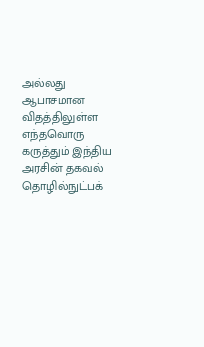அல்லது ஆபாசமான விதத்திலுள்ள எந்தவொரு கருத்தும் இந்திய அரசின் தகவல் தொழில்நுட்பக்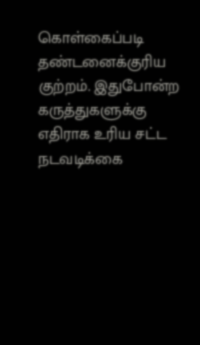கொள்கைப்படி தண்டனைக்குரிய குற்றம். இதுபோன்ற கருத்துகளுக்கு எதிராக உரிய சட்ட நடவடிக்கை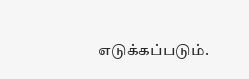எடுக்கப்படும்.